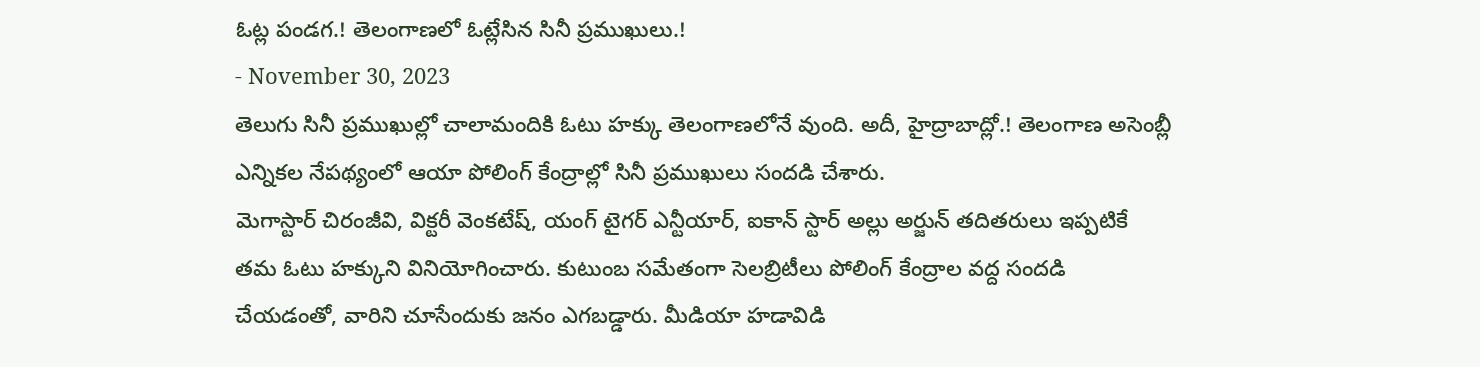ఓట్ల పండగ.! తెలంగాణలో ఓట్లేసిన సినీ ప్రముఖులు.!
- November 30, 2023
తెలుగు సినీ ప్రముఖుల్లో చాలామందికి ఓటు హక్కు తెలంగాణలోనే వుంది. అదీ, హైద్రాబాద్లో.! తెలంగాణ అసెంబ్లీ ఎన్నికల నేపథ్యంలో ఆయా పోలింగ్ కేంద్రాల్లో సినీ ప్రముఖులు సందడి చేశారు.
మెగాస్టార్ చిరంజీవి, విక్టరీ వెంకటేష్, యంగ్ టైగర్ ఎన్టీయార్, ఐకాన్ స్టార్ అల్లు అర్జున్ తదితరులు ఇప్పటికే తమ ఓటు హక్కుని వినియోగించారు. కుటుంబ సమేతంగా సెలబ్రిటీలు పోలింగ్ కేంద్రాల వద్ద సందడి చేయడంతో, వారిని చూసేందుకు జనం ఎగబడ్డారు. మీడియా హడావిడి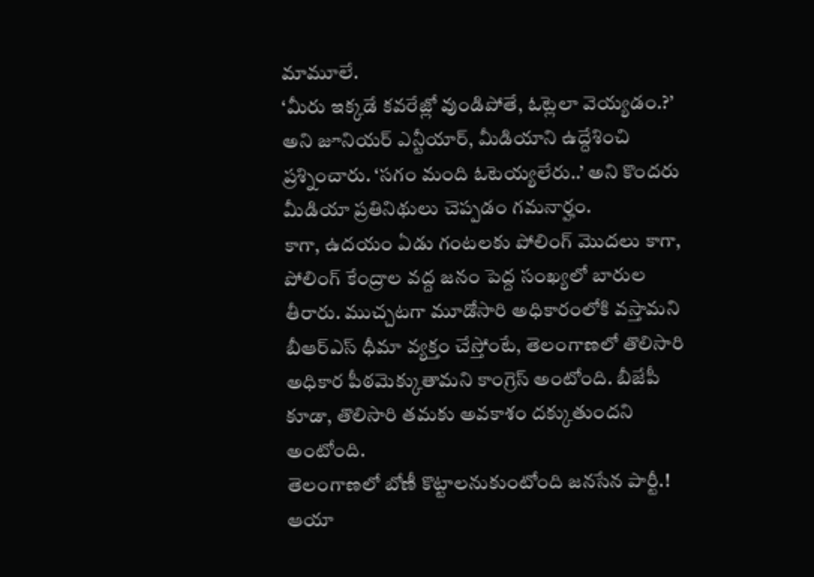మామూలే.
‘మీరు ఇక్కడే కవరేజ్లో వుండిపోతే, ఓట్లెలా వెయ్యడం.?’ అని జూనియర్ ఎన్టీయార్, మీడియాని ఉద్దేశించి ప్రశ్నించారు. ‘సగం మంది ఓటెయ్యలేరు..’ అని కొందరు మీడియా ప్రతినిథులు చెప్పడం గమనార్హం.
కాగా, ఉదయం ఏడు గంటలకు పోలింగ్ మొదలు కాగా, పోలింగ్ కేంద్రాల వద్ద జనం పెద్ద సంఖ్యలో బారుల తీరారు. ముచ్చటగా మూడోసారి అధికారంలోకి వస్తామని బీఆర్ఎస్ ధీమా వ్యక్తం చేస్తోంటే, తెలంగాణలో తొలిసారి అధికార పీఠమెక్కుతామని కాంగ్రెస్ అంటోంది. బీజేపీ కూడా, తొలిసారి తమకు అవకాశం దక్కుతుందని అంటోంది.
తెలంగాణలో బోణీ కొట్టాలనుకుంటోంది జనసేన పార్టీ.! ఆయా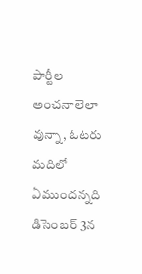పార్టీల అంచనాలెలా వున్నా, ఓటరు మదిలో ఏముందన్నది డిసెంబర్ 3న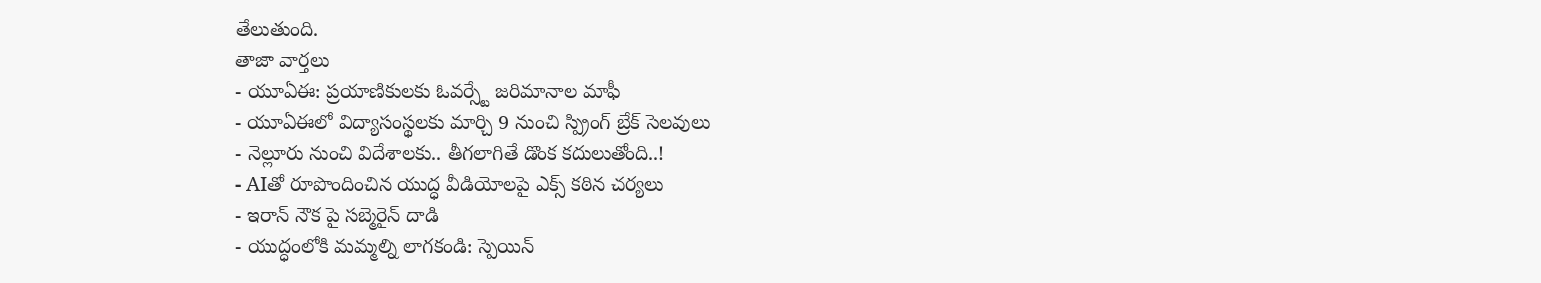తేలుతుంది.
తాజా వార్తలు
- యూఏఈ: ప్రయాణికులకు ఓవర్స్టే జరిమానాల మాఫీ
- యూఏఈలో విద్యాసంస్థలకు మార్చి 9 నుంచి స్ప్రింగ్ బ్రేక్ సెలవులు
- నెల్లూరు నుంచి విదేశాలకు.. తీగలాగితే డొంక కదులుతోంది..!
- AIతో రూపొందించిన యుద్ధ వీడియోలపై ఎక్స్ కఠిన చర్యలు
- ఇరాన్ నౌక పై సబ్మెరైన్ దాడి
- యుద్ధంలోకి మమ్మల్ని లాగకండి: స్పెయిన్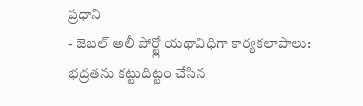ప్రధాని
- జెబల్ అలీ పోర్ట్లో యథావిధిగా కార్యకలాపాలు: భద్రతను కట్టుదిట్టం చేసిన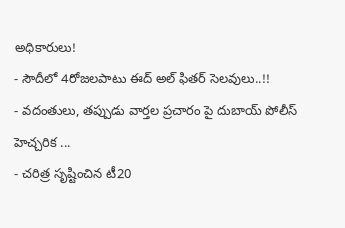అధికారులు!
- సౌదీలో 4రోజలపాటు ఈద్ అల్ ఫితర్ సెలవులు..!!
- వదంతులు, తప్పుడు వార్తల ప్రచారం పై దుబాయ్ పోలీస్ హెచ్చరిక ...
- చరిత్ర సృష్టించిన టీ20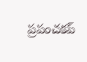ప్రపంచకప్